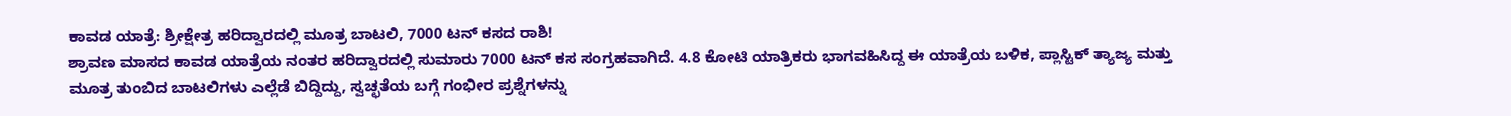ಕಾವಡ ಯಾತ್ರೆ: ಶ್ರೀಕ್ಷೇತ್ರ ಹರಿದ್ವಾರದಲ್ಲಿ ಮೂತ್ರ ಬಾಟಲಿ, 7000 ಟನ್ ಕಸದ ರಾಶಿ!
ಶ್ರಾವಣ ಮಾಸದ ಕಾವಡ ಯಾತ್ರೆಯ ನಂತರ ಹರಿದ್ವಾರದಲ್ಲಿ ಸುಮಾರು 7000 ಟನ್ ಕಸ ಸಂಗ್ರಹವಾಗಿದೆ. 4.8 ಕೋಟಿ ಯಾತ್ರಿಕರು ಭಾಗವಹಿಸಿದ್ದ ಈ ಯಾತ್ರೆಯ ಬಳಿಕ, ಪ್ಲಾಸ್ಟಿಕ್ ತ್ಯಾಜ್ಯ ಮತ್ತು ಮೂತ್ರ ತುಂಬಿದ ಬಾಟಲಿಗಳು ಎಲ್ಲೆಡೆ ಬಿದ್ದಿದ್ದು, ಸ್ವಚ್ಛತೆಯ ಬಗ್ಗೆ ಗಂಭೀರ ಪ್ರಶ್ನೆಗಳನ್ನು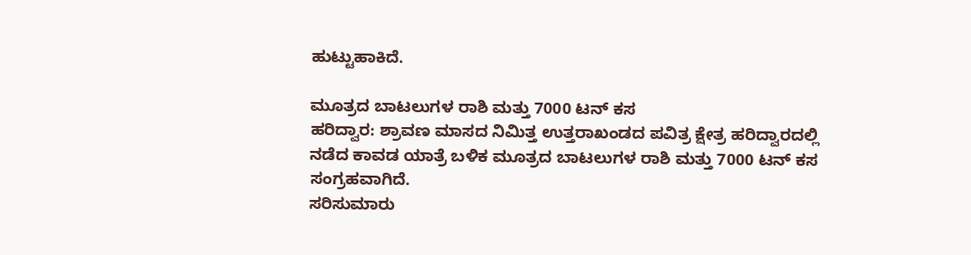ಹುಟ್ಟುಹಾಕಿದೆ.

ಮೂತ್ರದ ಬಾಟಲುಗಳ ರಾಶಿ ಮತ್ತು 7000 ಟನ್ ಕಸ
ಹರಿದ್ವಾರ: ಶ್ರಾವಣ ಮಾಸದ ನಿಮಿತ್ತ ಉತ್ತರಾಖಂಡದ ಪವಿತ್ರ ಕ್ಷೇತ್ರ ಹರಿದ್ವಾರದಲ್ಲಿ ನಡೆದ ಕಾವಡ ಯಾತ್ರೆ ಬಳಿಕ ಮೂತ್ರದ ಬಾಟಲುಗಳ ರಾಶಿ ಮತ್ತು 7000 ಟನ್ ಕಸ ಸಂಗ್ರಹವಾಗಿದೆ.
ಸರಿಸುಮಾರು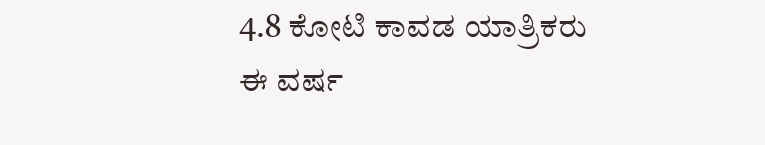4.8 ಕೋಟಿ ಕಾವಡ ಯಾತ್ರಿಕರು
ಈ ವರ್ಷ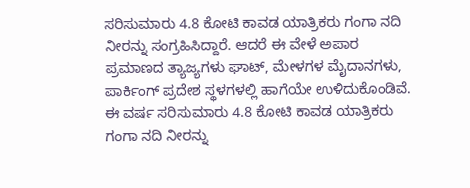ಸರಿಸುಮಾರು 4.8 ಕೋಟಿ ಕಾವಡ ಯಾತ್ರಿಕರು ಗಂಗಾ ನದಿ ನೀರನ್ನು ಸಂಗ್ರಹಿಸಿದ್ದಾರೆ. ಆದರೆ ಈ ವೇಳೆ ಅಪಾರ ಪ್ರಮಾಣದ ತ್ಯಾಜ್ಯಗಳು ಘಾಟ್, ಮೇಳಗಳ ಮೈದಾನಗಳು, ಪಾರ್ಕಿಂಗ್ ಪ್ರದೇಶ ಸ್ಥಳಗಳಲ್ಲಿ ಹಾಗೆಯೇ ಉಳಿದುಕೊಂಡಿವೆ.
ಈ ವರ್ಷ ಸರಿಸುಮಾರು 4.8 ಕೋಟಿ ಕಾವಡ ಯಾತ್ರಿಕರು ಗಂಗಾ ನದಿ ನೀರನ್ನು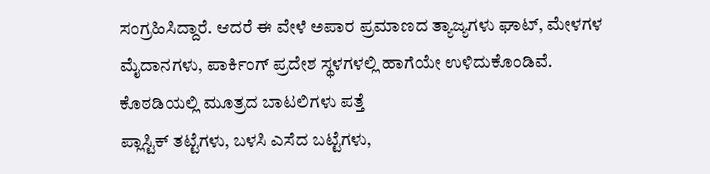ಸಂಗ್ರಹಿಸಿದ್ದಾರೆ. ಆದರೆ ಈ ವೇಳೆ ಅಪಾರ ಪ್ರಮಾಣದ ತ್ಯಾಜ್ಯಗಳು ಘಾಟ್, ಮೇಳಗಳ ಮೈದಾನಗಳು, ಪಾರ್ಕಿಂಗ್ ಪ್ರದೇಶ ಸ್ಥಳಗಳಲ್ಲಿ ಹಾಗೆಯೇ ಉಳಿದುಕೊಂಡಿವೆ.
ಕೊಠಡಿಯಲ್ಲಿ ಮೂತ್ರದ ಬಾಟಲಿಗಳು ಪತ್ತೆ
ಪ್ಲಾಸ್ಟಿಕ್ ತಟ್ಟೆಗಳು, ಬಳಸಿ ಎಸೆದ ಬಟ್ಟೆಗಳು,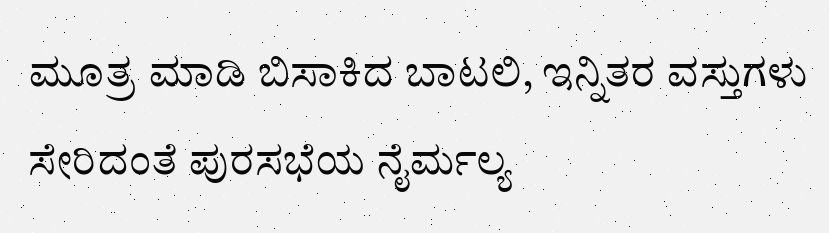ಮೂತ್ರ ಮಾಡಿ ಬಿಸಾಕಿದ ಬಾಟಲಿ, ಇನ್ನಿತರ ವಸ್ತುಗಳು ಸೇರಿದಂತೆ ಪುರಸಭೆಯ ನೈರ್ಮಲ್ಯ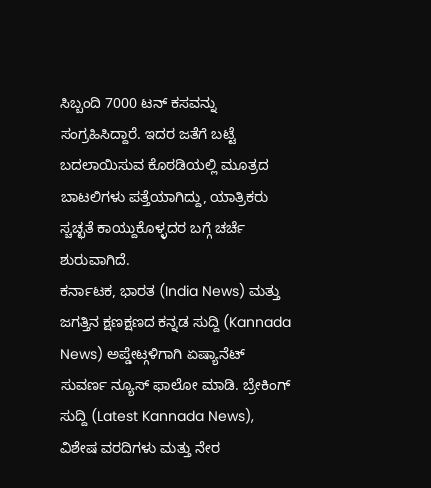ಸಿಬ್ಬಂದಿ 7000 ಟನ್ ಕಸವನ್ನು ಸಂಗ್ರಹಿಸಿದ್ದಾರೆ. ಇದರ ಜತೆಗೆ ಬಟ್ಟೆ ಬದಲಾಯಿಸುವ ಕೊಠಡಿಯಲ್ಲಿ ಮೂತ್ರದ ಬಾಟಲಿಗಳು ಪತ್ತೆಯಾಗಿದ್ದು, ಯಾತ್ರಿಕರು ಸ್ಚಚ್ಛತೆ ಕಾಯ್ದುಕೊಳ್ಳದರ ಬಗ್ಗೆ ಚರ್ಚೆ ಶುರುವಾಗಿದೆ.
ಕರ್ನಾಟಕ, ಭಾರತ (India News) ಮತ್ತು ಜಗತ್ತಿನ ಕ್ಷಣಕ್ಷಣದ ಕನ್ನಡ ಸುದ್ದಿ (Kannada News) ಅಪ್ಡೇಟ್ಗಳಿಗಾಗಿ ಏಷ್ಯಾನೆಟ್ ಸುವರ್ಣ ನ್ಯೂಸ್ ಫಾಲೋ ಮಾಡಿ. ಬ್ರೇಕಿಂಗ್ ಸುದ್ದಿ (Latest Kannada News), ವಿಶೇಷ ವರದಿಗಳು ಮತ್ತು ನೇರ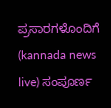ಪ್ರಸಾರಗಳೊಂದಿಗೆ (kannada news live) ಸಂಪೂರ್ಣ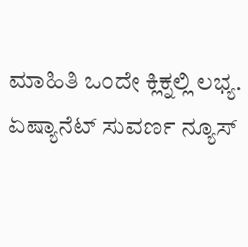ಮಾಹಿತಿ ಒಂದೇ ಕ್ಲಿಕ್ನಲ್ಲಿ ಲಭ್ಯ. ಏಷ್ಯಾನೆಟ್ ಸುವರ್ಣ ನ್ಯೂಸ್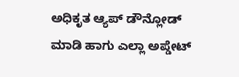ಅಧಿಕೃತ ಆ್ಯಪ್ ಡೌನ್ಲೋಡ್ ಮಾಡಿ ಹಾಗು ಎಲ್ಲಾ ಅಪ್ಡೇಟ್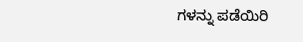ಗಳನ್ನು ಪಡೆಯಿರಿ